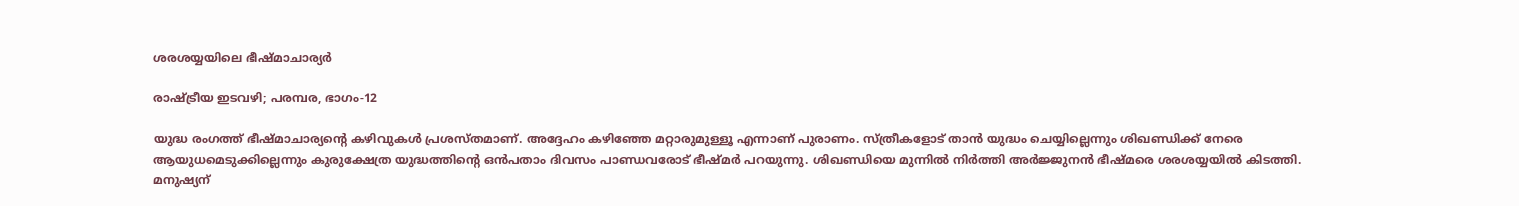ശരശയ്യയിലെ ഭീഷ്മാചാര്യര്‍

രാഷ്ട്രീയ ഇടവഴി; പരമ്പര, ഭാഗം-12

യുദ്ധ രംഗത്ത് ഭീഷ്മാചാര്യന്റെ കഴിവുകള്‍ പ്രശസ്തമാണ്. അദ്ദേഹം കഴിഞ്ഞേ മറ്റാരുമുള്ളൂ എന്നാണ് പുരാണം. സ്ത്രീകളോട് താന്‍ യുദ്ധം ചെയ്യില്ലെന്നും ശിഖണ്ഡിക്ക് നേരെ ആയുധമെടുക്കില്ലെന്നും കുരുക്ഷേത്ര യുദ്ധത്തിന്റെ ഒന്‍പതാം ദിവസം പാണ്ഡവരോട് ഭീഷ്മര്‍ പറയുന്നു. ശിഖണ്ഡിയെ മുന്നില്‍ നിര്‍ത്തി അര്‍ജ്ജുനന്‍ ഭീഷ്മരെ ശരശയ്യയില്‍ കിടത്തി. മനുഷ്യന്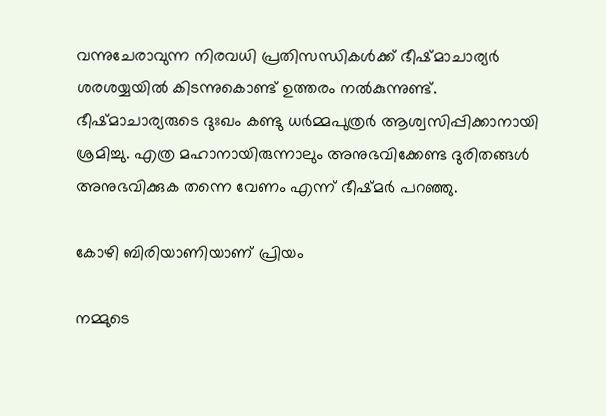വന്നുചേരാവുന്ന നിരവധി പ്രതിസന്ധികള്‍ക്ക് ഭീഷ്മാചാര്യര്‍ ശരശയ്യയില്‍ കിടന്നുകൊണ്ട് ഉത്തരം നല്‍കുന്നുണ്ട്. ഭീഷ്മാചാര്യരുടെ ദുഃഖം കണ്ടു ധര്‍മ്മപുത്രര്‍ ആശ്വസിപ്പിക്കാനായി ശ്രമിച്ചു. എത്ര മഹാനായിരുന്നാലും അനുഭവിക്കേണ്ട ദുരിതങ്ങള്‍ അനുഭവിക്കുക തന്നെ വേണം എന്ന് ഭീഷ്മര്‍ പറഞ്ഞു.

കോഴി ബിരിയാണിയാണ് പ്രിയം

നമ്മുടെ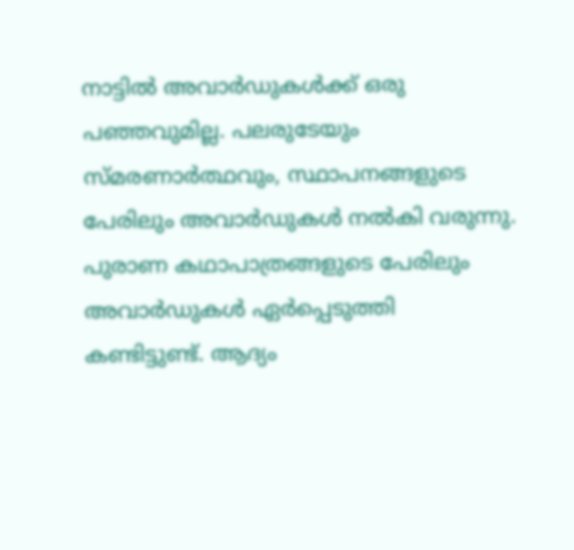നാട്ടില്‍ അവാര്‍ഡുകള്‍ക്ക് ഒരു പഞ്ഞവുമില്ല. പലരുടേയും സ്മരണാര്‍ത്ഥവും, സ്ഥാപനങ്ങളുടെ പേരിലും അവാര്‍ഡുകള്‍ നല്‍കി വരുന്നു. പുരാണ കഥാപാത്രങ്ങളുടെ പേരിലും അവാര്‍ഡുകള്‍ ഏര്‍പ്പെടുത്തി കണ്ടിട്ടുണ്ട്. ആദ്യം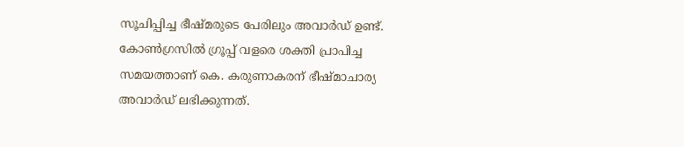സൂചിപ്പിച്ച ഭീഷ്മരുടെ പേരിലും അവാര്‍ഡ് ഉണ്ട്. കോണ്‍ഗ്രസില്‍ ഗ്രൂപ്പ് വളരെ ശക്തി പ്രാപിച്ച സമയത്താണ് കെ. കരുണാകരന് ഭീഷ്മാചാര്യ അവാര്‍ഡ് ലഭിക്കുന്നത്.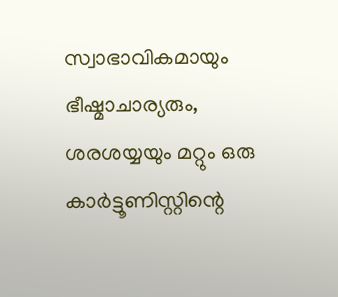സ്വാഭാവികമായും ഭീഷ്മാചാര്യരും, ശരശയ്യയും മറ്റും ഒരു കാര്‍ട്ടൂണിസ്റ്റിന്റെ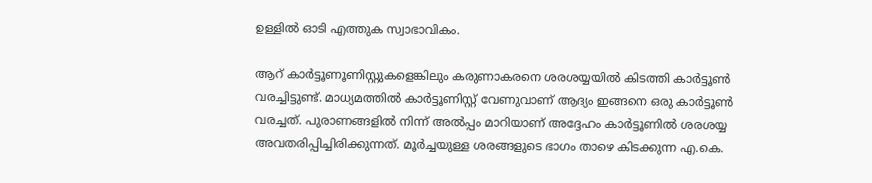ഉള്ളില്‍ ഓടി എത്തുക സ്വാഭാവികം.

ആറ് കാര്‍ട്ടൂണൂണിസ്റ്റുകളെങ്കിലും കരുണാകരനെ ശരശയ്യയില്‍ കിടത്തി കാര്‍ട്ടൂണ്‍ വരച്ചിട്ടുണ്ട്. മാധ്യമത്തില്‍ കാര്‍ട്ടൂണിസ്റ്റ് വേണുവാണ് ആദ്യം ഇങ്ങനെ ഒരു കാര്‍ട്ടൂണ്‍ വരച്ചത്. പുരാണങ്ങളില്‍ നിന്ന് അല്‍പ്പം മാറിയാണ് അദ്ദേഹം കാര്‍ട്ടൂണില്‍ ശരശയ്യ അവതരിപ്പിച്ചിരിക്കുന്നത്. മൂര്‍ച്ചയുള്ള ശരങ്ങളുടെ ഭാഗം താഴെ കിടക്കുന്ന എ.കെ.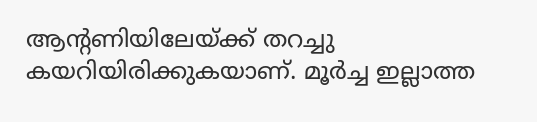ആന്റണിയിലേയ്ക്ക് തറച്ചു കയറിയിരിക്കുകയാണ്. മൂര്‍ച്ച ഇല്ലാത്ത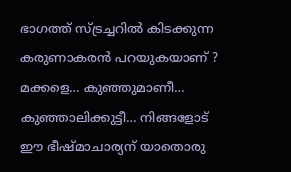ഭാഗത്ത് സ്ട്രച്ചറില്‍ കിടക്കുന്ന കരുണാകരന്‍ പറയുകയാണ് ? മക്കളെ… കുഞ്ഞുമാണീ… കുഞ്ഞാലിക്കുട്ടീ… നിങ്ങളോട് ഈ ഭീഷ്മാചാര്യന് യാതൊരു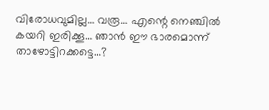വിരോധവുമില്ല… വരൂ… എന്റെ നെഞ്ചില്‍ കയറി ഇരിക്കൂ… ഞാന്‍ ഈ ഭാരമൊന്ന് താഴോട്ടിറക്കട്ടെ…?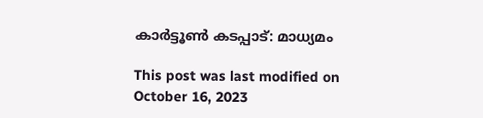കാര്‍ട്ടൂണ്‍ കടപ്പാട്: മാധ്യമം

This post was last modified on October 16, 2023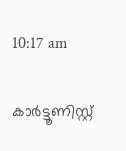10:17 am

കാര്‍ട്ടൂണിസ്റ്റ്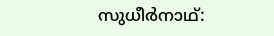സുധീര്‍നാഥ്: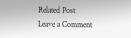Related Post
Leave a Comment